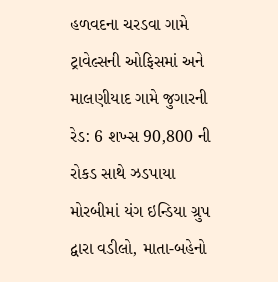હળવદના ચરડવા ગામે ટ્રાવેલ્સની ઓફિસમાં અને માલણીયાદ ગામે જુગારની રેડ: 6 શખ્સ 90,800 ની રોકડ સાથે ઝડપાયા મોરબીમાં યંગ ઇન્ડિયા ગ્રુપ દ્વારા વડીલો, માતા-બહેનો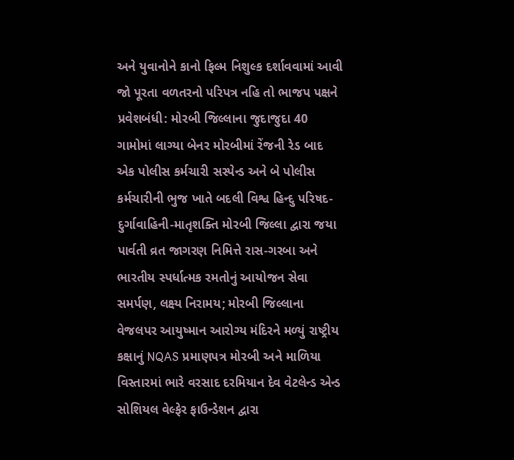અને યુવાનોને કાનો ફિલ્મ નિશુલ્ક દર્શાવવામાં આવી જો પૂરતા વળતરનો પરિપત્ર નહિ તો ભાજપ પક્ષને પ્રવેશબંધી: મોરબી જિલ્લાના જુદાજુદા 40 ગામોમાં લાગ્યા બેનર મોરબીમાં રેંજની રેડ બાદ એક પોલીસ કર્મચારી સસ્પેન્ડ અને બે પોલીસ કર્મચારીની ભુજ ખાતે બદલી વિશ્વ હિન્દુ પરિષદ-દુર્ગાવાહિની-માતૃશક્તિ મોરબી જિલ્લા દ્વારા જયા પાર્વતી વ્રત જાગરણ નિમિત્તે રાસ-ગરબા અને ભારતીય સ્પર્ધાત્મક રમતોનું આયોજન સેવા સમર્પણ, લક્ષ્ય નિરામય; મોરબી જિલ્લાના વેજલપર આયુષ્માન આરોગ્ય મંદિરને મળ્યું રાષ્ટ્રીય કક્ષાનું NQAS પ્રમાણપત્ર મોરબી અને માળિયા વિસ્તારમાં ભારે વરસાદ દરમિયાન દેવ વેટલેન્ડ એન્ડ સોશિયલ વેલ્ફેર ફાઉન્ડેશન દ્વારા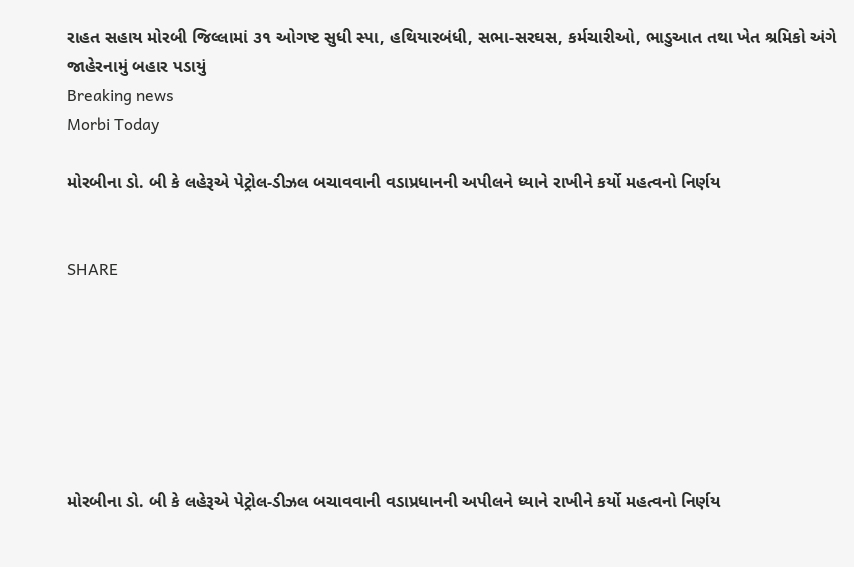રાહત સહાય મોરબી જિલ્લામાં ૩૧ ઓગષ્ટ સુધી સ્પા, હથિયારબંધી, સભા-સરઘસ, કર્મચારીઓ, ભાડુઆત તથા ખેત શ્રમિકો અંગે જાહેરનામું બહાર પડાયું
Breaking news
Morbi Today

મોરબીના ડો. બી કે લહેરૂએ પેટ્રોલ-ડીઝલ બચાવવાની વડાપ્રધાનની અપીલને ધ્યાને રાખીને કર્યો મહત્વનો નિર્ણય


SHARE







મોરબીના ડો. બી કે લહેરૂએ પેટ્રોલ-ડીઝલ બચાવવાની વડાપ્રધાનની અપીલને ધ્યાને રાખીને કર્યો મહત્વનો નિર્ણય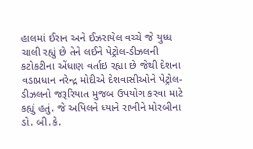હાલમાં ઈરાન અને ઈઝરાયેલ વચ્ચે જે યુધ્ધ ચાલી રહ્યું છે તેને લઈને પેટ્રોલ-ડીઝલની કટોકટીના એંધાણ વર્તાઇ રહ્યા છે જેથી દેશના વડાપ્રધાન નરેન્દ્ર મોદીએ દેશવાસીઓને પેટ્રોલ-ડીઝલનો જરૂરિયાત મુજબ ઉપયોગ કરવા માટે કહ્યું હતું. જે અપિલને ધ્યાને રાખીને મોરબીના ડો. બી.કે.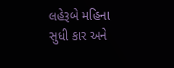લહેરૂબે મહિના સુધી કાર અને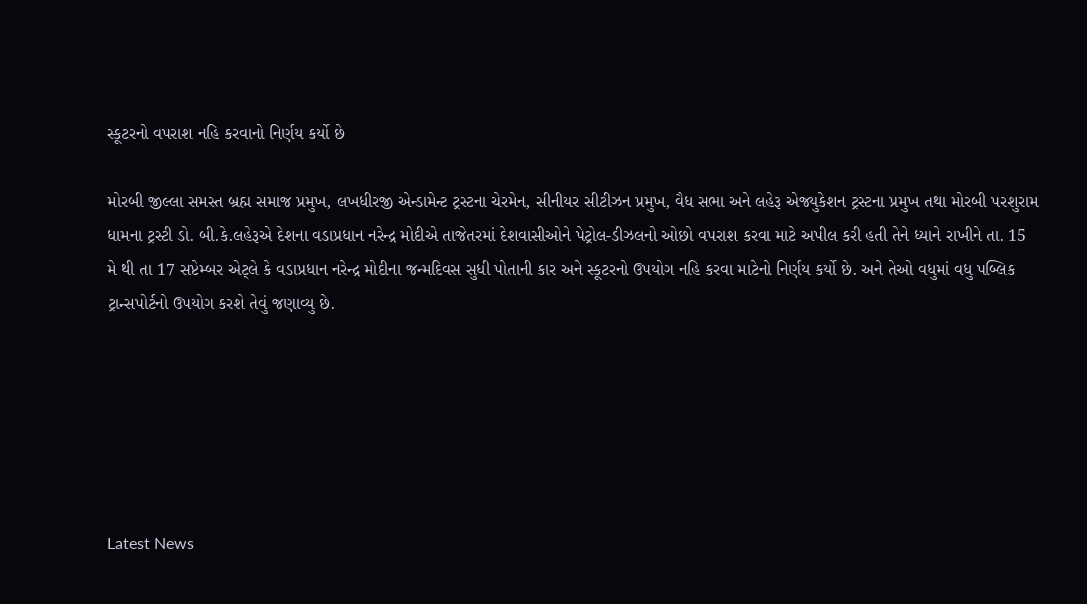સ્કૂટરનો વપરાશ નહિ કરવાનો નિર્ણય કર્યો છે

મોરબી જીલ્લા સમસ્ત બ્રહ્મ સમાજ પ્રમુખ, લખધીરજી એન્ડામેન્ટ ટ્રસ્ટના ચેરમેન, સીનીયર સીટીઝન પ્રમુખ, વૈધ સભા અને લહેરૂ એજ્યુકેશન ટ્રસ્ટના પ્રમુખ તથા મોરબી પરશુરામ ધામના ટ્રસ્ટી ડો. બી.કે.લહેરૂએ દેશના વડાપ્રધાન નરેન્દ્ર મોદીએ તાજેતરમાં દેશવાસીઓને પેટ્રોલ-ડીઝલનો ઓછો વપરાશ કરવા માટે અપીલ કરી હતી તેને ધ્યાને રાખીને તા. 15 મે થી તા 17 સપ્ટેમ્બર એટ્લે કે વડાપ્રધાન નરેન્દ્ર મોદીના જન્મદિવસ સુધી પોતાની કાર અને સ્કૂટરનો ઉપયોગ નહિ કરવા માટેનો નિર્ણય કર્યો છે. અને તેઓ વધુમાં વધુ પબ્લિક ટ્રાન્સપોર્ટનો ઉપયોગ કરશે તેવું જણાવ્યુ છે.






Latest News